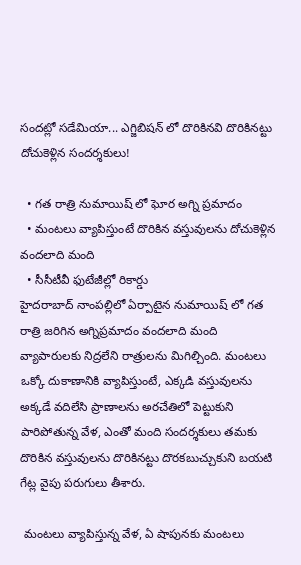సందట్లో సడేమియా... ఎగ్జిబిషన్ లో దొరికినవి దొరికినట్టు దోచుకెళ్లిన సందర్శకులు!

  • గత రాత్రి నుమాయిష్ లో ఘోర అగ్ని ప్రమాదం
  • మంటలు వ్యాపిస్తుంటే దొరికిన వస్తువులను దోచుకెళ్లిన వందలాది మంది
  • సీసీటీవీ ఫుటేజీల్లో రికార్డు
హైదరాబాద్ నాంపల్లిలో ఏర్పాటైన నుమాయిష్ లో గత రాత్రి జరిగిన అగ్నిప్రమాదం వందలాది మంది వ్యాపారులకు నిద్రలేని రాత్రులను మిగిల్చింది. మంటలు ఒక్కో దుకాణానికి వ్యాపిస్తుంటే, ఎక్కడి వస్తువులను అక్కడే వదిలేసి ప్రాణాలను అరచేతిలో పెట్టుకుని పారిపోతున్న వేళ, ఎంతో మంది సందర్శకులు తమకు దొరికిన వస్తువులను దొరికినట్టు దొరకబుచ్చుకుని బయటి గేట్ల వైపు పరుగులు తీశారు.

 మంటలు వ్యాపిస్తున్న వేళ, ఏ షాపునకు మంటలు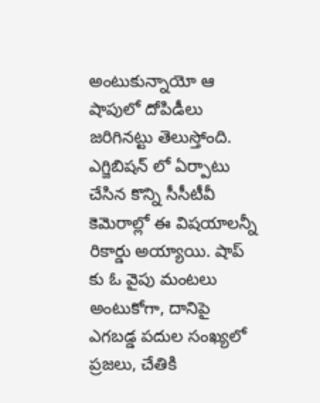అంటుకున్నాయో ఆ షాపులో దోపిడీలు జరిగినట్టు తెలుస్తోంది. ఎగ్జిబిషన్ లో ఏర్పాటు చేసిన కొన్ని సీసీటీవీ కెమెరాల్లో ఈ విషయాలన్నీ రికార్డు అయ్యాయి. షాప్ కు ఓ వైపు మంటలు అంటుకోగా, దానిపై ఎగబడ్డ పదుల సంఖ్యలో ప్రజలు, చేతికి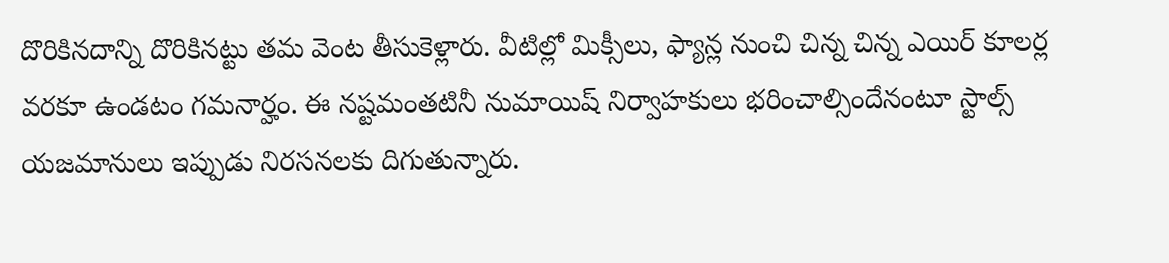దొరికినదాన్ని దొరికినట్టు తమ వెంట తీసుకెళ్లారు. వీటిల్లో మిక్సీలు, ఫ్యాన్ల నుంచి చిన్న చిన్న ఎయిర్ కూలర్ల వరకూ ఉండటం గమనార్హం. ఈ నష్టమంతటినీ నుమాయిష్ నిర్వాహకులు భరించాల్సిందేనంటూ స్టాల్స్ యజమానులు ఇప్పుడు నిరసనలకు దిగుతున్నారు.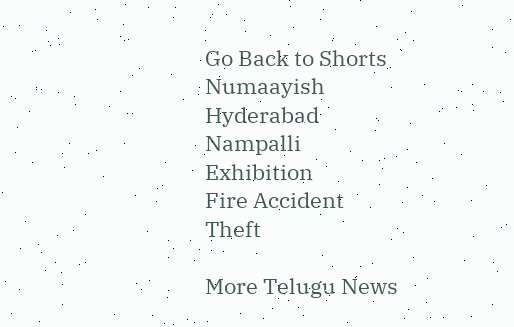Go Back to Shorts
Numaayish
Hyderabad
Nampalli
Exhibition
Fire Accident
Theft

More Telugu News